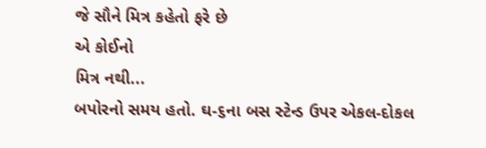જે સૌને મિત્ર કહેતો ફરે છે
એ કોઈનો
મિત્ર નથી...
બપોરનો સમય હતો. ઘ-૬ના બસ સ્ટેન્ડ ઉપર એકલ-દોકલ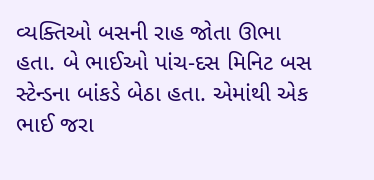વ્યક્તિઓ બસની રાહ જોતા ઊભા હતા. બે ભાઈઓ પાંચ-દસ મિનિટ બસ સ્ટેન્ડના બાંકડે બેઠા હતા. એમાંથી એક ભાઈ જરા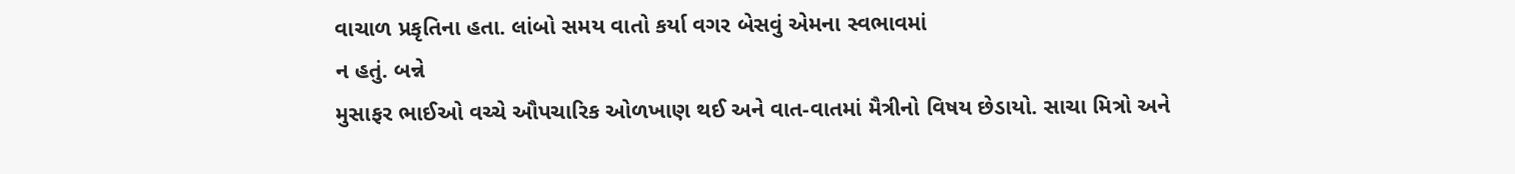વાચાળ પ્રકૃતિના હતા. લાંબો સમય વાતો કર્યા વગર બેસવું એમના સ્વભાવમાં
ન હતું. બન્ને
મુસાફર ભાઈઓ વચ્ચે ઔપચારિક ઓળખાણ થઈ અને વાત-વાતમાં મૈત્રીનો વિષય છેડાયો. સાચા મિત્રો અને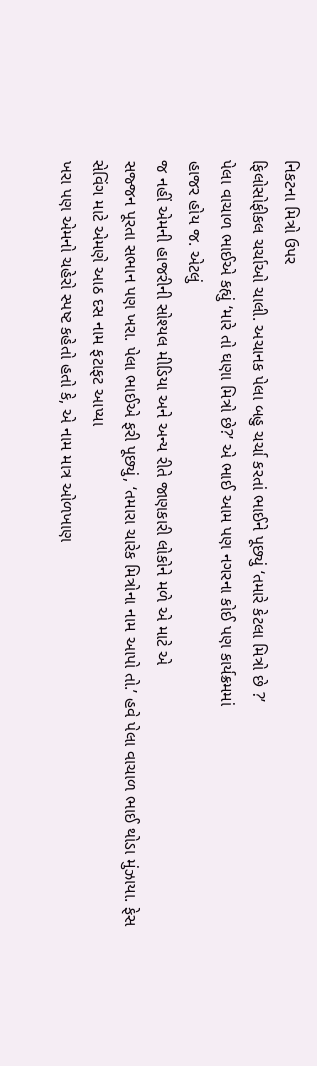નિકટના મિત્રો ઉપર
ફિલોસોફીકલ ચર્ચાઓ ચાલી. અચાનક પેલા બહુ ચર્ચા કરતાં ભાઈને પૂછ્યું ‘તમારે કેટલા મિત્રો છે ?’
પેલા વાચાળ ભાઈએ કહ્યું ‘મારે તો ઘણા મિત્રો છે?’ એ ભાઈ આમ પણ નગરના કોઈ પણ કાર્યક્રમમાં
હાજર હોય જ. એટલું
જ નહીં એમની હાજરીની સોશ્યલ મીડિયા અને અન્ય રીતે જાણકારી લોકોને મળે એ માટે એ
સજ્જન પૂરતા સભાન પણ ખરા. પેલા ભાઈએ ફરી પૂછ્યું, ‘તમારા ચારેક મિત્રોના નામ આપો તો.’ હવે પેલા વાચાળ ભાઈ થોડા મુંઝાયા. ફેસ સેવિંગ માટે એમણે આઠ દસ નામ ફટાફટ આપ્યા
ખરા પણ એમનો ચહેરો સ્પષ્ટ કહેતો હતો કે, એ નામ માત્ર ઓળખાણ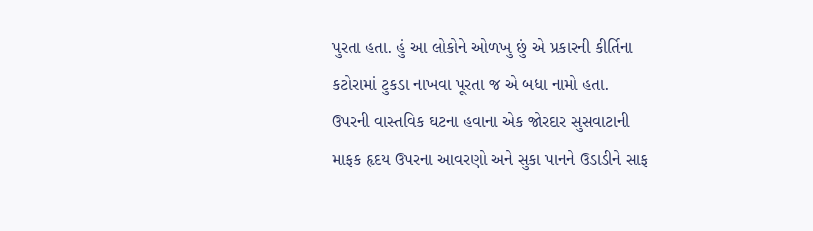પુરતા હતા. હું આ લોકોને ઓળખુ છું એ પ્રકારની કીર્તિના
કટોરામાં ટુકડા નાખવા પૂરતા જ એ બધા નામો હતા.
ઉપરની વાસ્તવિક ઘટના હવાના એક જોરદાર સુસવાટાની
માફક હૃદય ઉપરના આવરણો અને સુકા પાનને ઉડાડીને સાફ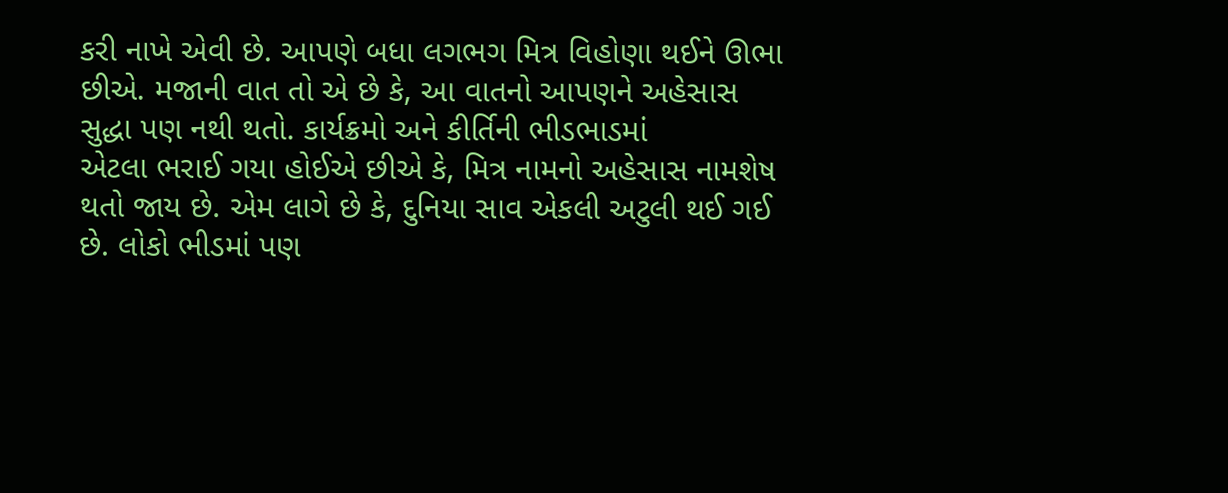કરી નાખે એવી છે. આપણે બધા લગભગ મિત્ર વિહોણા થઈને ઊભા
છીએ. મજાની વાત તો એ છે કે, આ વાતનો આપણને અહેસાસ સુદ્ધા પણ નથી થતો. કાર્યક્રમો અને કીર્તિની ભીડભાડમાં
એટલા ભરાઈ ગયા હોઈએ છીએ કે, મિત્ર નામનો અહેસાસ નામશેષ થતો જાય છે. એમ લાગે છે કે, દુનિયા સાવ એકલી અટુલી થઈ ગઈ છે. લોકો ભીડમાં પણ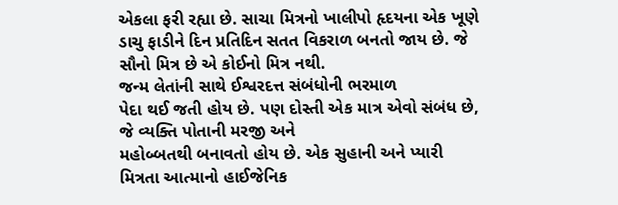એકલા ફરી રહ્યા છે. સાચા મિત્રનો ખાલીપો હૃદયના એક ખૂણે
ડાચુ ફાડીને દિન પ્રતિદિન સતત વિકરાળ બનતો જાય છે. જે સૌનો મિત્ર છે એ કોઈનો મિત્ર નથી.
જન્મ લેતાંની સાથે ઈશ્વરદત્ત સંબંધોની ભરમાળ
પેદા થઈ જતી હોય છે. પણ દોસ્તી એક માત્ર એવો સંબંધ છે, જે વ્યક્તિ પોતાની મરજી અને
મહોબ્બતથી બનાવતો હોય છે. એક સુહાની અને પ્યારી મિત્રતા આત્માનો હાઈજેનિક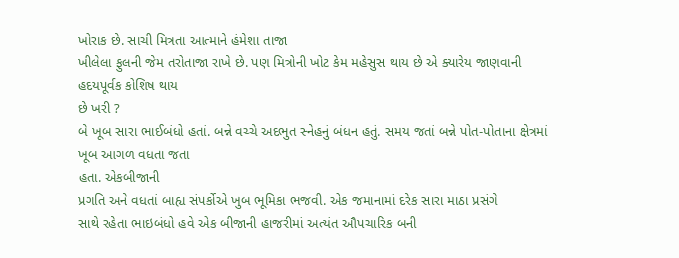ખોરાક છે. સાચી મિત્રતા આત્માને હંમેશા તાજા
ખીલેલા ફુલની જેમ તરોતાજા રાખે છે. પણ મિત્રોની ખોટ કેમ મહેસુસ થાય છે એ ક્યારેય જાણવાની હદયપૂર્વક કોશિષ થાય
છે ખરી ?
બે ખૂબ સારા ભાઈબંધો હતાં. બન્ને વચ્ચે અદભુત સ્નેહનું બંધન હતું. સમય જતાં બન્ને પોત-પોતાના ક્ષેત્રમાં ખૂબ આગળ વધતા જતા
હતા. એકબીજાની
પ્રગતિ અને વધતાં બાહ્ય સંપર્કોએ ખુબ ભૂમિકા ભજવી. એક જમાનામાં દરેક સારા માઠા પ્રસંગે
સાથે રહેતા ભાઇબંધો હવે એક બીજાની હાજરીમાં અત્યંત ઔપચારિક બની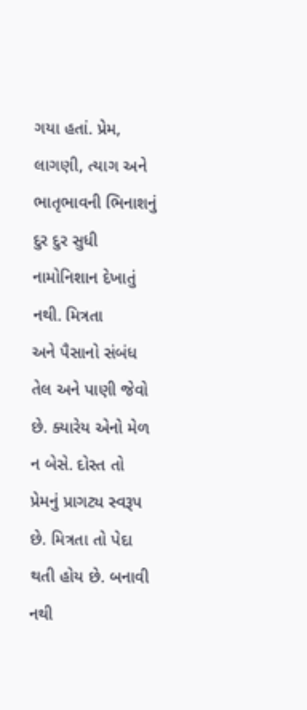ગયા હતાં. પ્રેમ,
લાગણી, ત્યાગ અને ભાતૃભાવની ભિનાશનું દુર દુર સુધી નામોનિશાન દેખાતું નથી. મિત્રતા
અને પૈસાનો સંબંધ તેલ અને પાણી જેવો છે. ક્યારેય એનો મેળ ન બેસે. દોસ્ત તો પ્રેમનું પ્રાગટ્ય સ્વરૂપ છે. મિત્રતા તો પેદા થતી હોય છે. બનાવી નથી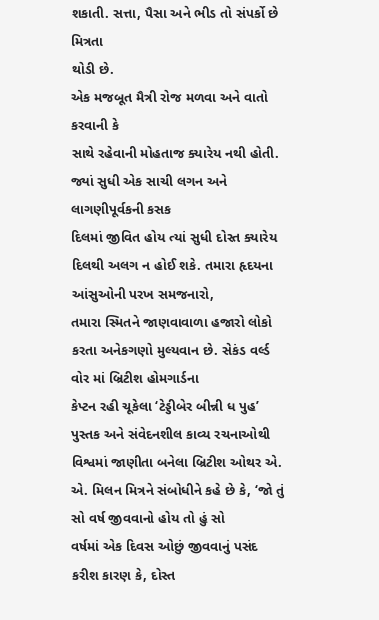શકાતી. સત્તા, પૈસા અને ભીડ તો સંપર્કો છે મિત્રતા
થોડી છે.
એક મજબૂત મૈત્રી રોજ મળવા અને વાતો કરવાની કે
સાથે રહેવાની મોહતાજ ક્યારેય નથી હોતી. જ્યાં સુધી એક સાચી લગન અને લાગણીપૂર્વકની કસક
દિલમાં જીવિત હોય ત્યાં સુધી દોસ્ત ક્યારેય દિલથી અલગ ન હોઈ શકે. તમારા હૃદયના આંસુઓની પરખ સમજનારો,
તમારા સ્મિતને જાણવાવાળા હજારો લોકો કરતા અનેકગણો મુલ્યવાન છે. સેકંડ વર્લ્ડ વોર માં બ્રિટીશ હોમગાર્ડના
કેપ્ટન રહી ચૂકેલા ‘ટેડ્ડીબેર બીન્ની ધ પુહ’ પુસ્તક અને સંવેદનશીલ કાવ્ય રચનાઓથી
વિશ્વમાં જાણીતા બનેલા બ્રિટીશ ઓથર એ. એ. મિલન મિત્રને સંબોધીને કહે છે કે, ‘જો તું સો વર્ષ જીવવાનો હોય તો હું સો
વર્ષમાં એક દિવસ ઓછું જીવવાનું પસંદ કરીશ કારણ કે, દોસ્ત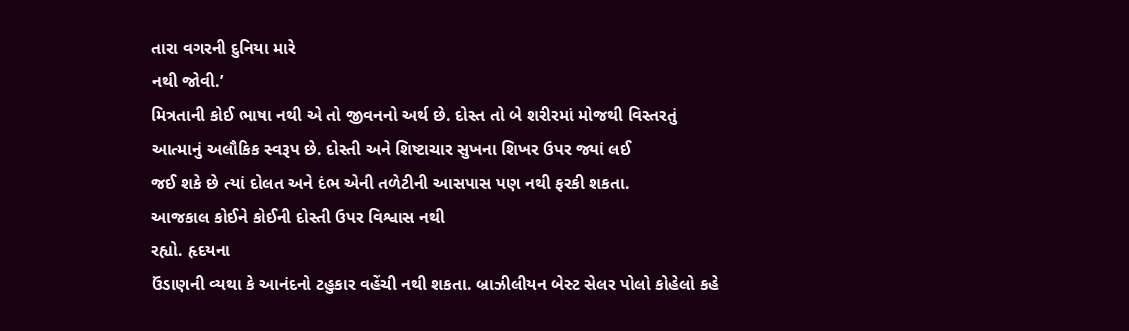તારા વગરની દુનિયા મારે
નથી જોવી.’
મિત્રતાની કોઈ ભાષા નથી એ તો જીવનનો અર્થ છે. દોસ્ત તો બે શરીરમાં મોજથી વિસ્તરતું
આત્માનું અલૌકિક સ્વરૂપ છે. દોસ્તી અને શિષ્ટાચાર સુખના શિખર ઉપર જ્યાં લઈ
જઈ શકે છે ત્યાં દોલત અને દંભ એની તળેટીની આસપાસ પણ નથી ફરકી શકતા.
આજકાલ કોઈને કોઈની દોસ્તી ઉપર વિશ્વાસ નથી
રહ્યો. હૃદયના
ઉંડાણની વ્યથા કે આનંદનો ટહુકાર વહેંચી નથી શકતા. બ્રાઝીલીયન બેસ્ટ સેલર પોલો કોહેલો કહે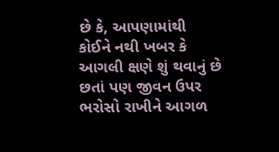છે કે, આપણામાંથી
કોઈને નથી ખબર કે આગલી ક્ષણે શું થવાનું છે છતાં પણ જીવન ઉપર ભરોસો રાખીને આગળ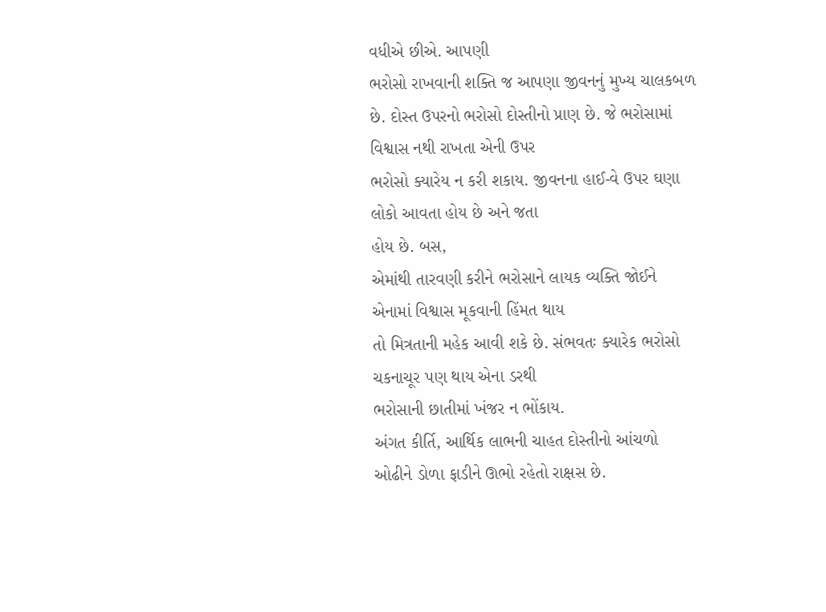વધીએ છીએ. આપણી
ભરોસો રાખવાની શક્તિ જ આપણા જીવનનું મુખ્ય ચાલકબળ છે. દોસ્ત ઉપરનો ભરોસો દોસ્તીનો પ્રાણ છે. જે ભરોસામાં વિશ્વાસ નથી રાખતા એની ઉપર
ભરોસો ક્યારેય ન કરી શકાય. જીવનના હાઈ-વે ઉપર ઘણા લોકો આવતા હોય છે અને જતા
હોય છે. બસ,
એમાંથી તારવણી કરીને ભરોસાને લાયક વ્યક્તિ જોઈને એનામાં વિશ્વાસ મૂકવાની હિંમત થાય
તો મિત્રતાની મહેક આવી શકે છે. સંભવતઃ ક્યારેક ભરોસો ચકનાચૂર પણ થાય એના ડરથી
ભરોસાની છાતીમાં ખંજર ન ભોંકાય.
અંગત કીર્તિ, આર્થિક લાભની ચાહત દોસ્તીનો આંચળો
ઓઢીને ડોળા ફાડીને ઊભો રહેતો રાક્ષસ છે.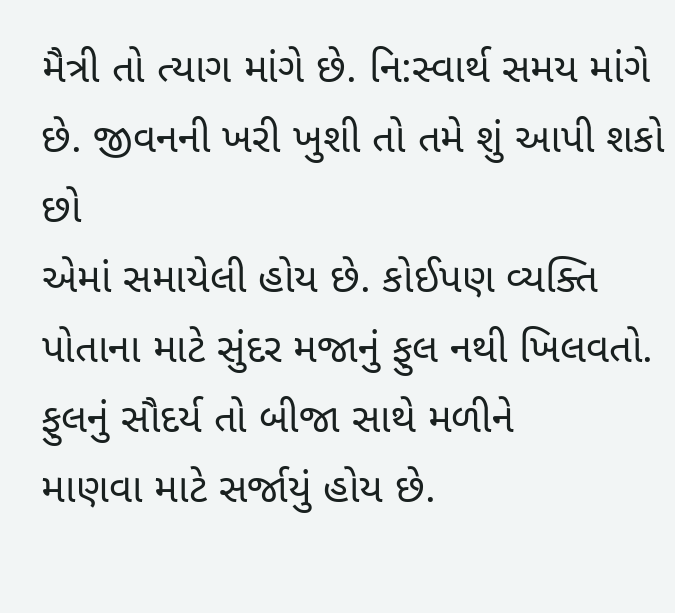મૈત્રી તો ત્યાગ માંગે છે. નિ:સ્વાર્થ સમય માંગે છે. જીવનની ખરી ખુશી તો તમે શું આપી શકો છો
એમાં સમાયેલી હોય છે. કોઈપણ વ્યક્તિ પોતાના માટે સુંદર મજાનું ફુલ નથી ખિલવતો. ફુલનું સૌદર્ય તો બીજા સાથે મળીને
માણવા માટે સર્જાયું હોય છે.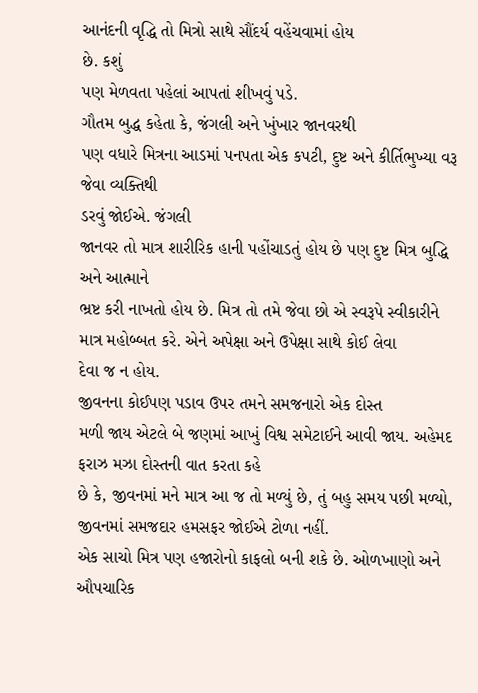આનંદની વૃદ્ધિ તો મિત્રો સાથે સૌંદર્ય વહેંચવામાં હોય
છે. કશું
પણ મેળવતા પહેલાં આપતાં શીખવું પડે.
ગૌતમ બુદ્ધ કહેતા કે, જંગલી અને ખુંખાર જાનવરથી
પણ વધારે મિત્રના આડમાં પનપતા એક કપટી, દુષ્ટ અને કીર્તિભુખ્યા વરૂ જેવા વ્યક્તિથી
ડરવું જોઈએ. જંગલી
જાનવર તો માત્ર શારીરિક હાની પહોંચાડતું હોય છે પણ દુષ્ટ મિત્ર બુદ્ધિ અને આત્માને
ભ્રષ્ટ કરી નાખતો હોય છે. મિત્ર તો તમે જેવા છો એ સ્વરૂપે સ્વીકારીને માત્ર મહોબ્બત કરે. એને અપેક્ષા અને ઉપેક્ષા સાથે કોઈ લેવા
દેવા જ ન હોય.
જીવનના કોઈપણ પડાવ ઉપર તમને સમજનારો એક દોસ્ત
મળી જાય એટલે બે જણમાં આખું વિશ્વ સમેટાઈને આવી જાય. અહેમદ ફરાઝ મઝા દોસ્તની વાત કરતા કહે
છે કે, જીવનમાં મને માત્ર આ જ તો મળ્યું છે, તું બહુ સમય પછી મળ્યો, જીવનમાં સમજદાર હમસફર જોઈએ ટોળા નહીં.
એક સાચો મિત્ર પણ હજારોનો કાફલો બની શકે છે. ઓળખાણો અને ઔપચારિક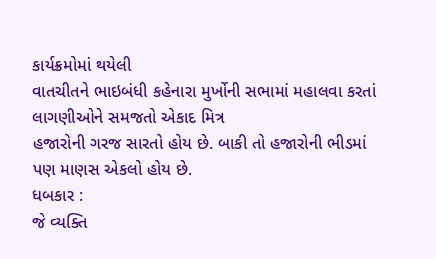કાર્યક્રમોમાં થયેલી
વાતચીતને ભાઇબંધી કહેનારા મુર્ખોની સભામાં મહાલવા કરતાં લાગણીઓને સમજતો એકાદ મિત્ર
હજારોની ગરજ સારતો હોય છે. બાકી તો હજારોની ભીડમાં પણ માણસ એકલો હોય છે.
ધબકાર :
જે વ્યક્તિ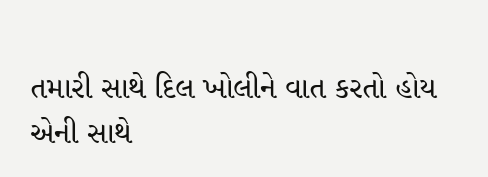તમારી સાથે દિલ ખોલીને વાત કરતો હોય
એની સાથે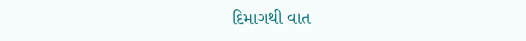દિમાગથી વાત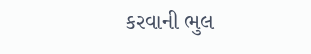કરવાની ભુલ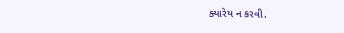ક્યારેય ન કરવી.